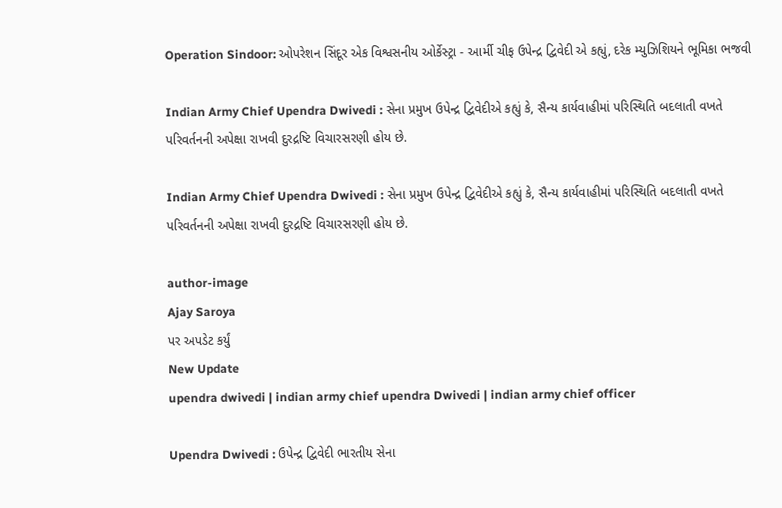Operation Sindoor: ઓપરેશન સિંદૂર એક વિશ્વસનીય ઓર્કેસ્ટ્રા - આર્મી ચીફ ઉપેન્દ્ર દ્વિવેદી એ કહ્યું, દરેક મ્યુઝિશિયને ભૂમિકા ભજવી

Indian Army Chief Upendra Dwivedi : સેના પ્રમુખ ઉપેન્દ્ર દ્વિવેદીએ કહ્યું કે, સૈન્ય કાર્યવાહીમાં પરિસ્થિતિ બદલાતી વખતે પરિવર્તનની અપેક્ષા રાખવી દુરદ્રષ્ટિ વિચારસરણી હોય છે.

Indian Army Chief Upendra Dwivedi : સેના પ્રમુખ ઉપેન્દ્ર દ્વિવેદીએ કહ્યું કે, સૈન્ય કાર્યવાહીમાં પરિસ્થિતિ બદલાતી વખતે પરિવર્તનની અપેક્ષા રાખવી દુરદ્રષ્ટિ વિચારસરણી હોય છે.

author-image
Ajay Saroya
પર અપડેટ કર્યું
New Update
upendra dwivedi | indian army chief upendra Dwivedi | indian army chief officer

Upendra Dwivedi : ઉપેન્દ્ર દ્વિવેદી ભારતીય સેના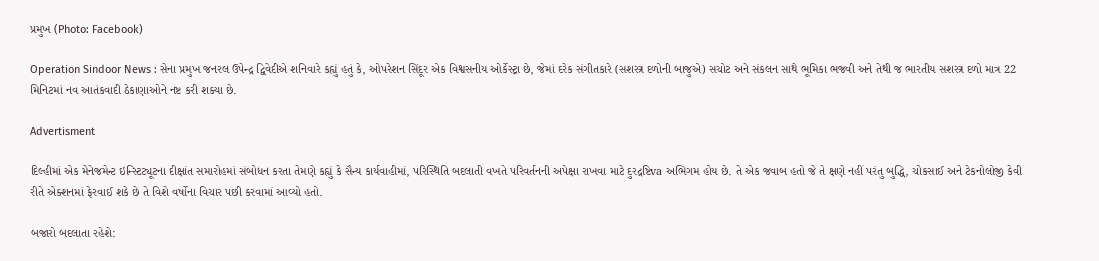પ્રમુખ (Photo: Facebook)

Operation Sindoor News : સેના પ્રમુખ જનરલ ઉપેન્દ્ર દ્વિવેદીએ શનિવારે કહ્યું હતું કે, ઓપરેશન સિંદૂર એક વિશ્વસનીય ઓર્કેસ્ટ્રા છે, જેમાં દરેક સંગીતકારે (સશસ્ત્ર દળોની બાજુએ) સચોટ અને સંકલન સાથે ભૂમિકા ભજવી અને તેથી જ ભારતીય સશસ્ત્ર દળો માત્ર 22 મિનિટમાં નવ આતંકવાદી ઠેકાણાઓને નષ્ટ કરી શક્યા છે.

Advertisment

દિલ્હીમાં એક મેનેજમેન્ટ ઇન્સ્ટિટ્યૂટના દીક્ષાંત સમારોહમાં સંબોધન કરતા તેમણે કહ્યું કે સૈન્ય કાર્યવાહીમાં, પરિસ્થિતિ બદલાતી વખતે પરિવર્તનની અપેક્ષા રાખવા માટે દુરદ્રષ્ટિva અભિગમ હોય છે. તે એક જવાબ હતો જે તે ક્ષણે નહીં પરંતુ બુદ્ધિ, ચોકસાઈ અને ટેકનોલોજી કેવી રીતે એક્શનમાં ફેરવાઈ શકે છે તે વિશે વર્ષોના વિચાર પછી કરવામાં આવ્યો હતો.

બજારો બદલાતા રહેશે: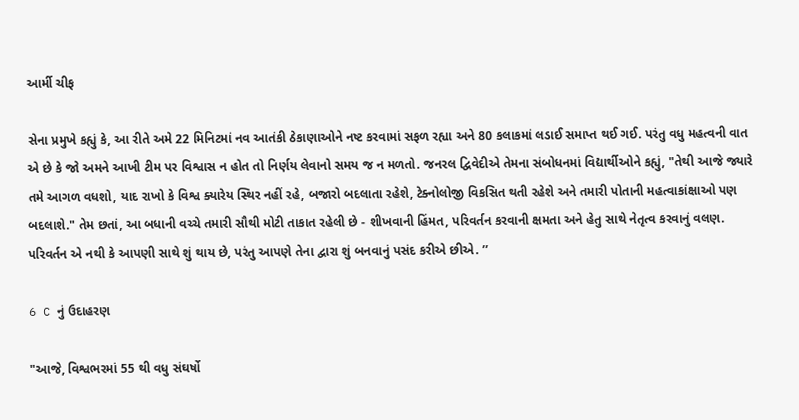આર્મી ચીફ

સેના પ્રમુખે કહ્યું કે, આ રીતે અમે 22 મિનિટમાં નવ આતંકી ઠેકાણાઓને નષ્ટ કરવામાં સફળ રહ્યા અને 80 કલાકમાં લડાઈ સમાપ્ત થઈ ગઈ. પરંતુ વધુ મહત્વની વાત એ છે કે જો અમને આખી ટીમ પર વિશ્વાસ ન હોત તો નિર્ણય લેવાનો સમય જ ન મળતો. જનરલ દ્વિવેદીએ તેમના સંબોધનમાં વિદ્યાર્થીઓને કહ્યું, "તેથી આજે જ્યારે તમે આગળ વધશો, યાદ રાખો કે વિશ્વ ક્યારેય સ્થિર નહીં રહે, બજારો બદલાતા રહેશે, ટેક્નોલોજી વિકસિત થતી રહેશે અને તમારી પોતાની મહત્વાકાંક્ષાઓ પણ બદલાશે." તેમ છતાં, આ બધાની વચ્ચે તમારી સૌથી મોટી તાકાત રહેલી છે - શીખવાની હિંમત, પરિવર્તન કરવાની ક્ષમતા અને હેતુ સાથે નેતૃત્વ કરવાનું વલણ. પરિવર્તન એ નથી કે આપણી સાથે શું થાય છે, પરંતુ આપણે તેના દ્વારા શું બનવાનું પસંદ કરીએ છીએ. ’’

6 C નું ઉદાહરણ

"આજે, વિશ્વભરમાં 55 થી વધુ સંઘર્ષો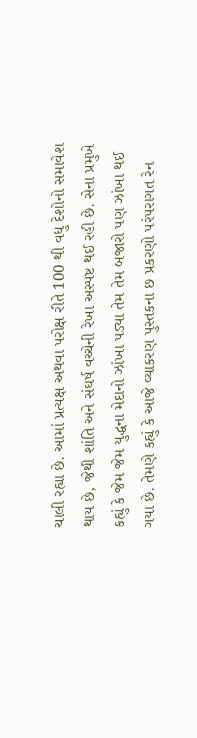ચાલી રહ્યા છે. આમાં પ્રત્યક્ષ અથવા પરોક્ષ રીતે 100 થી વધુ દેશોનો સમાવેશ થાય છે, જેથી શાંતિ અને સંઘર્ષ વચ્ચેની રેખા અસ્પષ્ટ થઈ રહી છે. સેના પ્રમુખે કહ્યું કે જેમ જેમ યુદ્ધના મેદાનો ઝાંખા પડ્યા તેમ તેમ બજારો પણ ઝાંખા થઈ ગયા છે. તેમણે કહ્યું કે આજે વ્યાકરણ પુસ્તકના છ પ્રકરણો પરંપરાગત રેન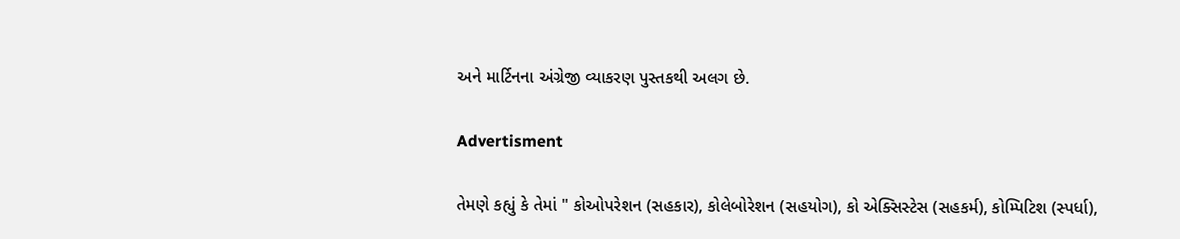અને માર્ટિનના અંગ્રેજી વ્યાકરણ પુસ્તકથી અલગ છે.

Advertisment

તેમણે કહ્યું કે તેમાં " કોઓપરેશન (સહકાર), કોલેબોરેશન (સહયોગ), કો એક્સિસ્ટેસ (સહકર્મ), કોમ્પિટિશ (સ્પર્ધા),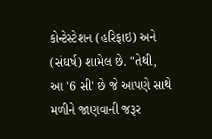કોન્ટેસ્ટેશન (હરિફાઇ) અને (સંઘર્ષ) શામેલ છે. "તેથી, આ '6 સી' છે જે આપણે સાથે મળીને જાણવાની જરૂર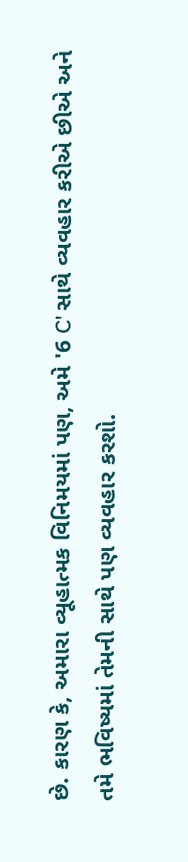છે. કારણ કે, અમારા વ્યૂહાત્મક વિનિમયમાં પણ, અમે '6 C' સાથે વ્યવહાર કરીએ છીએ અને તમે ભવિષ્યમાં તેમની સાથે પણ વ્યવહાર કરશો.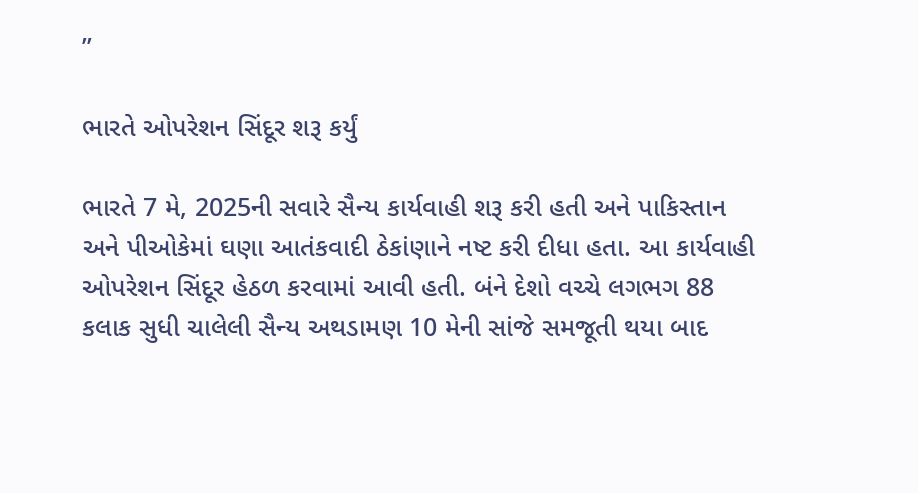’’

ભારતે ઓપરેશન સિંદૂર શરૂ કર્યું

ભારતે 7 મે, 2025ની સવારે સૈન્ય કાર્યવાહી શરૂ કરી હતી અને પાકિસ્તાન અને પીઓકેમાં ઘણા આતંકવાદી ઠેકાંણાને નષ્ટ કરી દીધા હતા. આ કાર્યવાહી ઓપરેશન સિંદૂર હેઠળ કરવામાં આવી હતી. બંને દેશો વચ્ચે લગભગ 88 કલાક સુધી ચાલેલી સૈન્ય અથડામણ 10 મેની સાંજે સમજૂતી થયા બાદ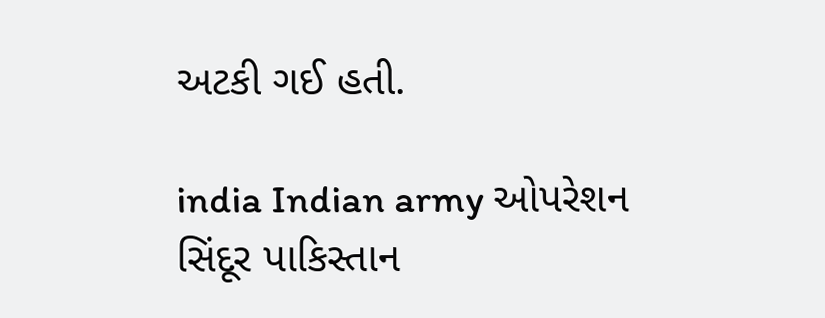અટકી ગઈ હતી.

india Indian army ઓપરેશન સિંદૂર પાકિસ્તાન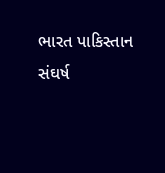ભારત પાકિસ્તાન સંઘર્ષ